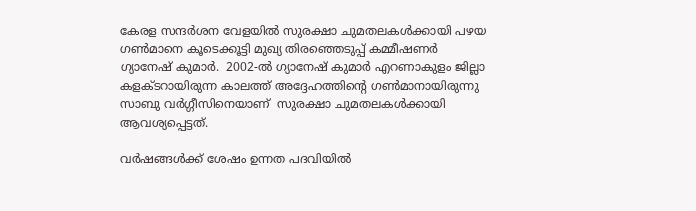കേരള സന്ദർശന വേളയിൽ സുരക്ഷാ ചുമതലകൾക്കായി പഴയ ഗൺമാനെ കൂടെക്കൂട്ടി മുഖ്യ തിരഞ്ഞെടുപ്പ് കമ്മീഷണർ ഗ്യാനേഷ് കുമാർ.  2002-ൽ ഗ്യാനേഷ് കുമാർ എറണാകുളം ജില്ലാ കളക്ടറായിരുന്ന കാലത്ത് അദ്ദേഹത്തിന്റെ ഗൺമാനായിരുന്നു സാബു വർഗ്ഗീസിനെയാണ്  സുരക്ഷാ ചുമതലകൾക്കായി ആവശ്യപ്പെട്ടത്.

വർഷങ്ങൾക്ക് ശേഷം ഉന്നത പദവിയിൽ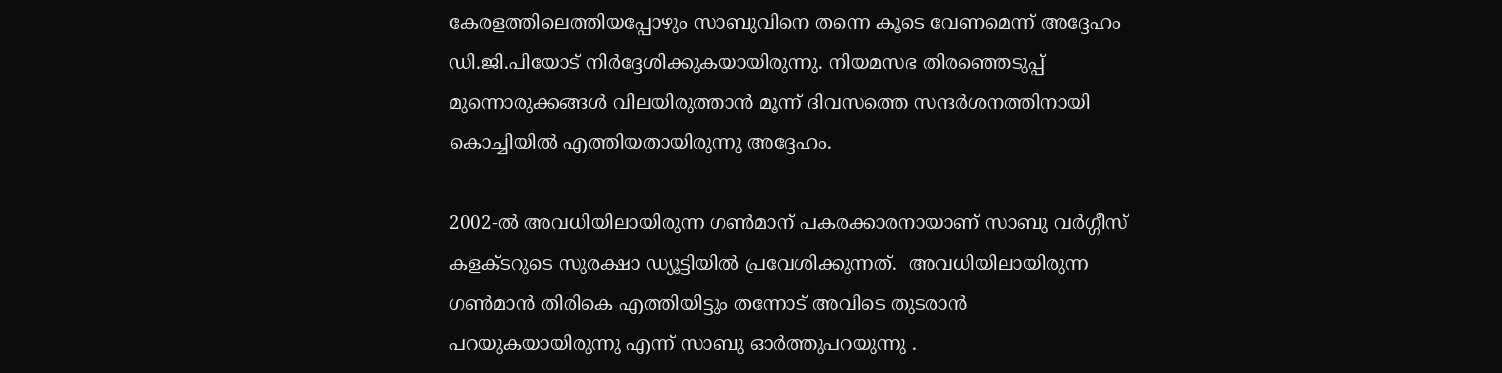കേരളത്തിലെത്തിയപ്പോഴും സാബുവിനെ തന്നെ കൂടെ വേണമെന്ന് അദ്ദേഹം ഡി.ജി.പിയോട് നിർദ്ദേശിക്കുകയായിരുന്നു. നിയമസഭ തിരഞ്ഞെടുപ്പ് മുന്നൊരുക്കങ്ങൾ വിലയിരുത്താൻ മൂന്ന് ദിവസത്തെ സന്ദർശനത്തിനായി കൊച്ചിയിൽ എത്തിയതായിരുന്നു അദ്ദേഹം.

2002-ൽ അവധിയിലായിരുന്ന ഗൺമാന് പകരക്കാരനായാണ് സാബു വർഗ്ഗീസ് കളക്ടറുടെ സുരക്ഷാ ഡ്യൂട്ടിയിൽ പ്രവേശിക്കുന്നത്.  അവധിയിലായിരുന്ന ഗൺമാൻ തിരികെ എത്തിയിട്ടും തന്നോട് അവിടെ തുടരാൻ പറയുകയായിരുന്നു എന്ന് സാബു ഓർത്തുപറയുന്നു .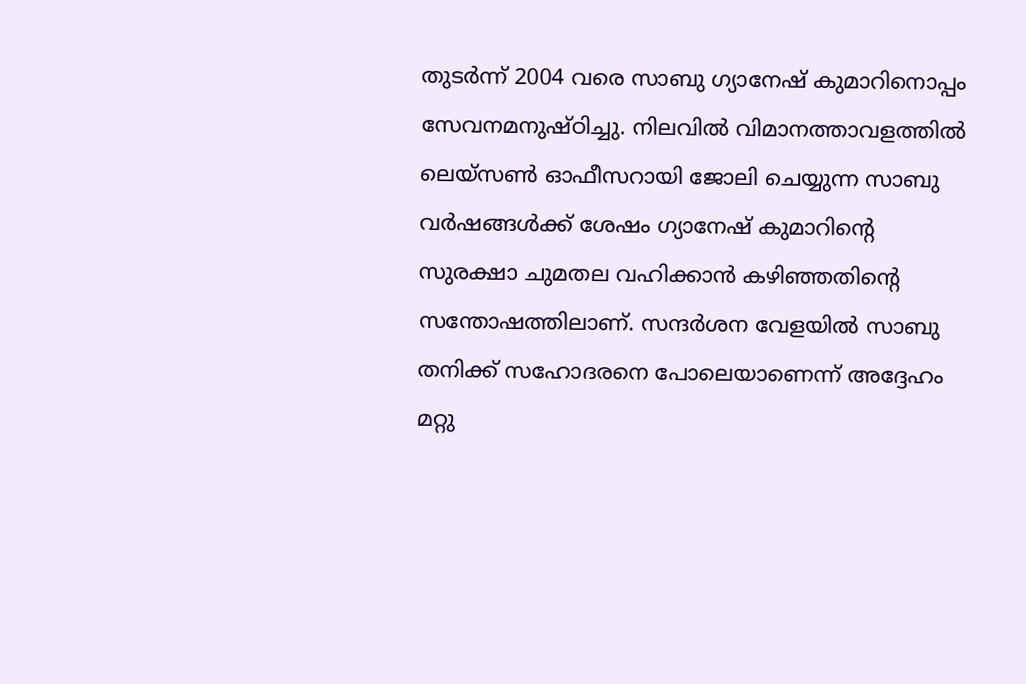തുടർന്ന് 2004 വരെ സാബു ഗ്യാനേഷ് കുമാറിനൊപ്പം സേവനമനുഷ്ഠിച്ചു. നിലവിൽ വിമാനത്താവളത്തിൽ ലെയ്‌സൺ ഓഫീസറായി ജോലി ചെയ്യുന്ന സാബു  വർഷങ്ങൾക്ക് ശേഷം ഗ്യാനേഷ് കുമാറിന്റെ സുരക്ഷാ ചുമതല വഹിക്കാൻ കഴിഞ്ഞതിന്റെ സന്തോഷത്തിലാണ്. സന്ദർശന വേളയിൽ സാബു തനിക്ക് സഹോദരനെ പോലെയാണെന്ന് അദ്ദേഹം മറ്റു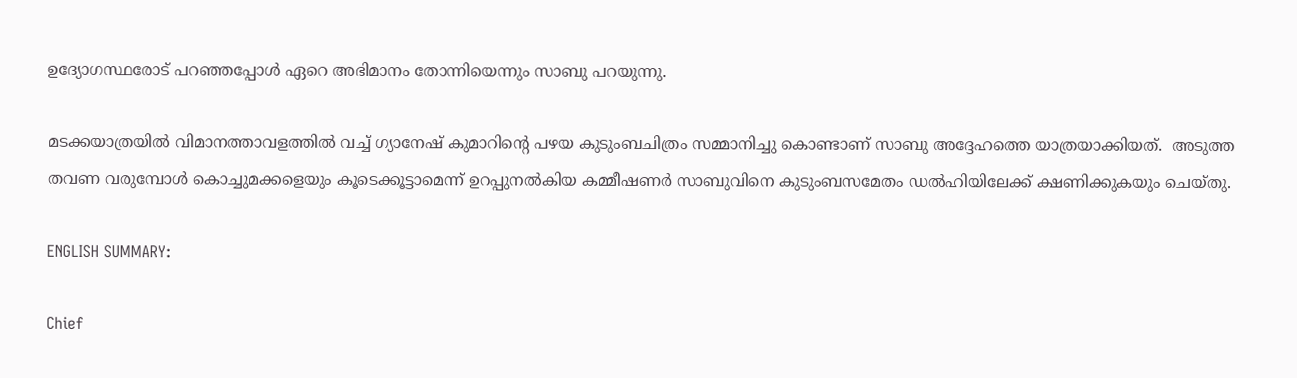ഉദ്യോഗസ്ഥരോട് പറഞ്ഞപ്പോൾ ഏറെ അഭിമാനം തോന്നിയെന്നും സാബു പറയുന്നു.

മടക്കയാത്രയിൽ വിമാനത്താവളത്തിൽ വച്ച് ഗ്യാനേഷ് കുമാറിന്റെ പഴയ കുടുംബചിത്രം സമ്മാനിച്ചു കൊണ്ടാണ് സാബു അദ്ദേഹത്തെ യാത്രയാക്കിയത്.  അടുത്ത തവണ വരുമ്പോൾ കൊച്ചുമക്കളെയും കൂടെക്കൂട്ടാമെന്ന് ഉറപ്പുനൽകിയ കമ്മീഷണർ സാബുവിനെ കുടുംബസമേതം ഡൽഹിയിലേക്ക് ക്ഷണിക്കുകയും ചെയ്തു.

ENGLISH SUMMARY:

Chief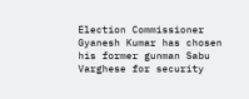Election Commissioner Gyanesh Kumar has chosen his former gunman Sabu Varghese for security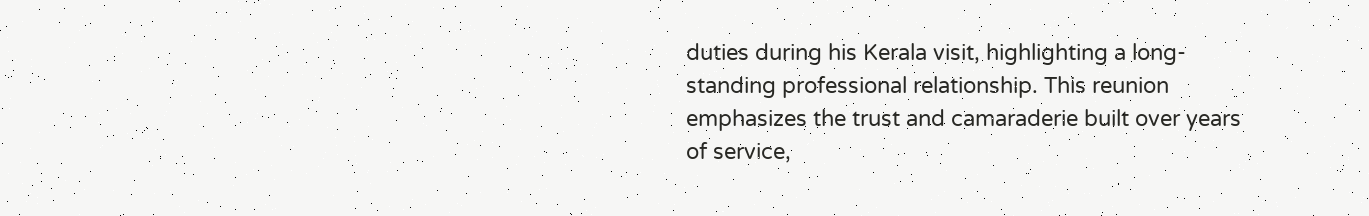duties during his Kerala visit, highlighting a long-standing professional relationship. This reunion emphasizes the trust and camaraderie built over years of service,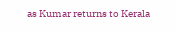as Kumar returns to Kerala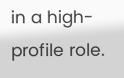in a high-profile role.